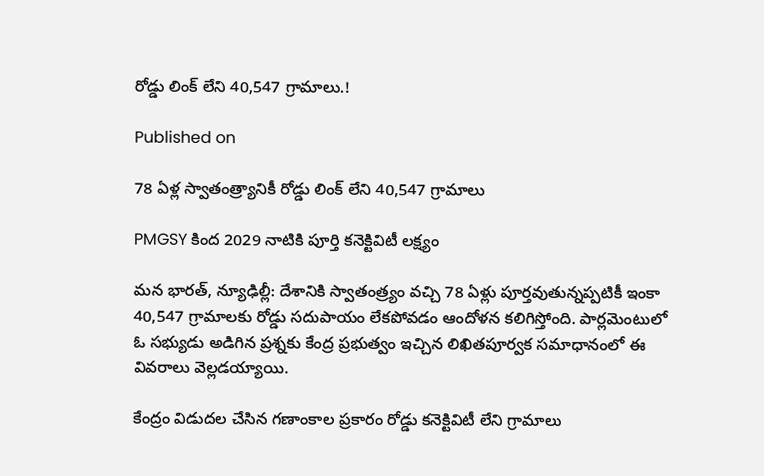రోడ్డు లింక్ లేని 40,547 గ్రామాలు.!

Published on

78 ఏళ్ల స్వాతంత్ర్యానికీ రోడ్డు లింక్ లేని 40,547 గ్రామాలు

PMGSY కింద 2029 నాటికి పూర్తి కనెక్టివిటీ లక్ష్యం

మన భారత్, న్యూఢిల్లీ: దేశానికి స్వాతంత్ర్యం వచ్చి 78 ఏళ్లు పూర్తవుతున్నప్పటికీ ఇంకా 40,547 గ్రామాలకు రోడ్డు సదుపాయం లేకపోవడం ఆందోళన కలిగిస్తోంది. పార్లమెంటులో ఓ సభ్యుడు అడిగిన ప్రశ్నకు కేంద్ర ప్రభుత్వం ఇచ్చిన లిఖితపూర్వక సమాధానంలో ఈ వివరాలు వెల్లడయ్యాయి.

కేంద్రం విడుదల చేసిన గణాంకాల ప్రకారం రోడ్డు కనెక్టివిటీ లేని గ్రామాలు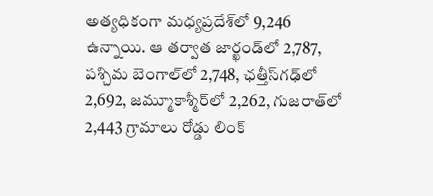అత్యధికంగా మధ్యప్రదేశ్‌లో 9,246 ఉన్నాయి. ఆ తర్వాత జార్ఖండ్‌లో 2,787, పశ్చిమ బెంగాల్‌లో 2,748, ఛత్తీస్‌గఢ్‌లో 2,692, జమ్మూకాశ్మీర్‌లో 2,262, గుజరాత్‌లో 2,443 గ్రామాలు రోడ్డు లింక్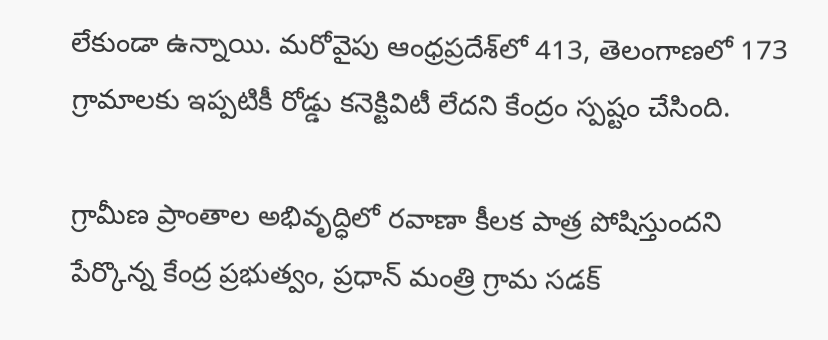లేకుండా ఉన్నాయి. మరోవైపు ఆంధ్రప్రదేశ్‌లో 413, తెలంగాణలో 173 గ్రామాలకు ఇప్పటికీ రోడ్డు కనెక్టివిటీ లేదని కేంద్రం స్పష్టం చేసింది.

గ్రామీణ ప్రాంతాల అభివృద్ధిలో రవాణా కీలక పాత్ర పోషిస్తుందని పేర్కొన్న కేంద్ర ప్రభుత్వం, ప్రధాన్ మంత్రి గ్రామ సడక్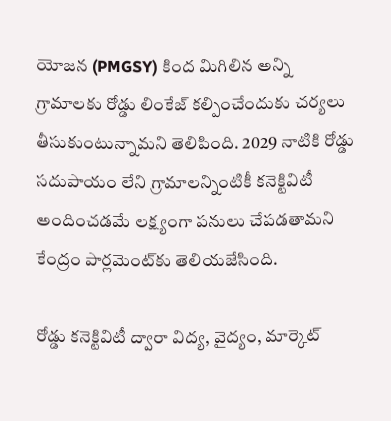యోజన (PMGSY) కింద మిగిలిన అన్ని గ్రామాలకు రోడ్డు లింకేజ్ కల్పించేందుకు చర్యలు తీసుకుంటున్నామని తెలిపింది. 2029 నాటికి రోడ్డు సదుపాయం లేని గ్రామాలన్నింటికీ కనెక్టివిటీ అందించడమే లక్ష్యంగా పనులు చేపడతామని కేంద్రం పార్లమెంట్‌కు తెలియజేసింది.

రోడ్డు కనెక్టివిటీ ద్వారా విద్య, వైద్యం, మార్కెట్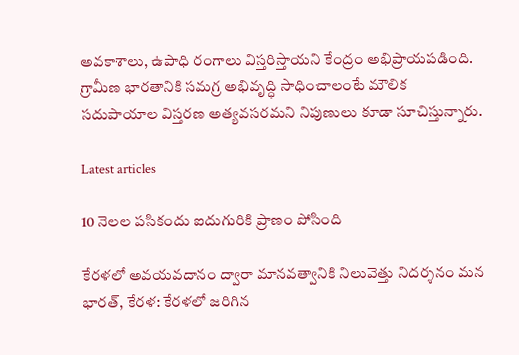అవకాశాలు, ఉపాధి రంగాలు విస్తరిస్తాయని కేంద్రం అభిప్రాయపడింది. గ్రామీణ భారతానికి సమగ్ర అభివృద్ధి సాధించాలంటే మౌలిక సదుపాయాల విస్తరణ అత్యవసరమని నిపుణులు కూడా సూచిస్తున్నారు.

Latest articles

10 నెలల పసికందు ఐదుగురికి ప్రాణం పోసింది

కేరళలో అవయవదానం ద్వారా మానవత్వానికి నిలువెత్తు నిదర్శనం మన భారత్, కేరళ: కేరళలో జరిగిన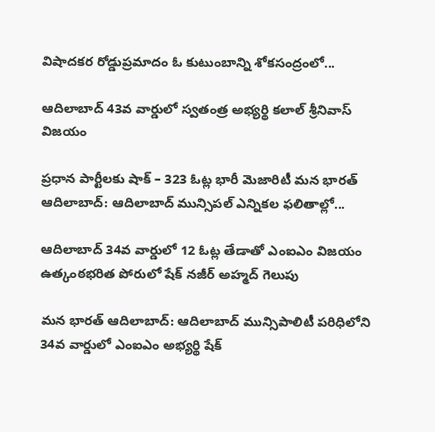విషాదకర రోడ్డుప్రమాదం ఓ కుటుంబాన్ని శోకసంద్రంలో...

ఆదిలాబాద్ 43వ వార్డులో స్వతంత్ర అభ్యర్థి కలాల్ శ్రీనివాస్ విజయం

ప్రధాన పార్టీలకు షాక్ – 323 ఓట్ల భారీ మెజారిటీ మన భారత్ ఆదిలాబాద్: ఆదిలాబాద్ మున్సిపల్ ఎన్నికల ఫలితాల్లో...

ఆదిలాబాద్ 34వ వార్డులో 12 ఓట్ల తేడాతో ఎంఐఎం విజయం  ఉత్కంఠభరిత పోరులో షేక్ నజీర్ అహ్మద్ గెలుపు

మన భారత్ ఆదిలాబాద్: ఆదిలాబాద్ మున్సిపాలిటీ పరిధిలోని 34వ వార్డులో ఎంఐఎం అభ్యర్థి షేక్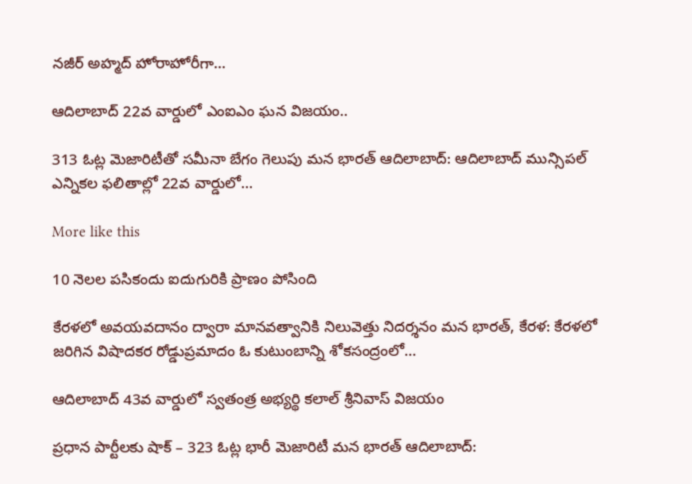నజీర్ అహ్మద్ హోరాహోరీగా...

ఆదిలాబాద్ 22వ వార్డులో ఎంఐఎం ఘన విజయం..

313 ఓట్ల మెజారిటీతో సమీనా బేగం గెలుపు మన భారత్ ఆదిలాబాద్: ఆదిలాబాద్ మున్సిపల్ ఎన్నికల ఫలితాల్లో 22వ వార్డులో...

More like this

10 నెలల పసికందు ఐదుగురికి ప్రాణం పోసింది

కేరళలో అవయవదానం ద్వారా మానవత్వానికి నిలువెత్తు నిదర్శనం మన భారత్, కేరళ: కేరళలో జరిగిన విషాదకర రోడ్డుప్రమాదం ఓ కుటుంబాన్ని శోకసంద్రంలో...

ఆదిలాబాద్ 43వ వార్డులో స్వతంత్ర అభ్యర్థి కలాల్ శ్రీనివాస్ విజయం

ప్రధాన పార్టీలకు షాక్ – 323 ఓట్ల భారీ మెజారిటీ మన భారత్ ఆదిలాబాద్: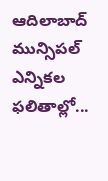ఆదిలాబాద్ మున్సిపల్ ఎన్నికల ఫలితాల్లో...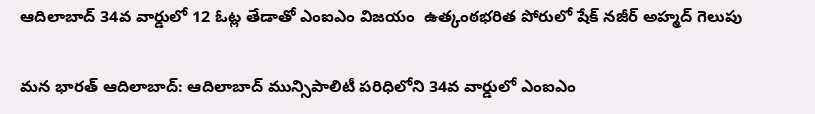ఆదిలాబాద్ 34వ వార్డులో 12 ఓట్ల తేడాతో ఎంఐఎం విజయం  ఉత్కంఠభరిత పోరులో షేక్ నజీర్ అహ్మద్ గెలుపు

మన భారత్ ఆదిలాబాద్: ఆదిలాబాద్ మున్సిపాలిటీ పరిధిలోని 34వ వార్డులో ఎంఐఎం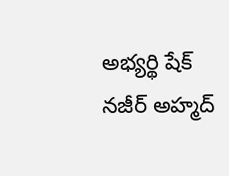అభ్యర్థి షేక్ నజీర్ అహ్మద్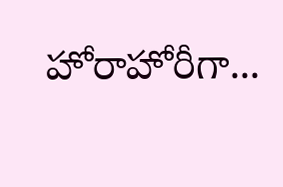హోరాహోరీగా...